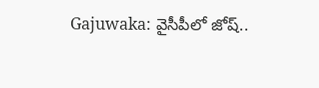Gajuwaka: వైసీపీలో జోష్..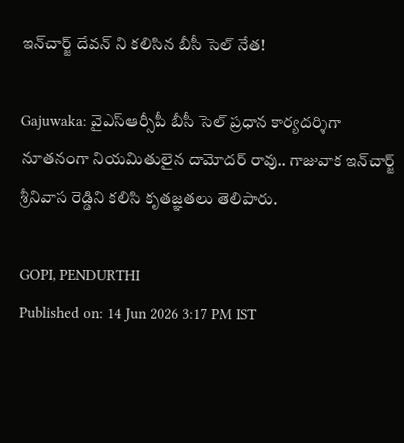ఇన్‌చార్జ్ దేవన్ ని కలిసిన బీసీ సెల్ నేత!

Gajuwaka: వైఎస్ఆర్సీపీ బీసీ సెల్ ప్రధాన కార్యదర్శిగా నూతనంగా నియమితులైన దామోదర్ రావు.. గాజువాక ఇన్‌చార్జ్ శ్రీనివాస రెడ్డిని కలిసి కృతజ్ఞతలు తెలిపారు.

GOPI, PENDURTHI
Published on: 14 Jun 2026 3:17 PM IST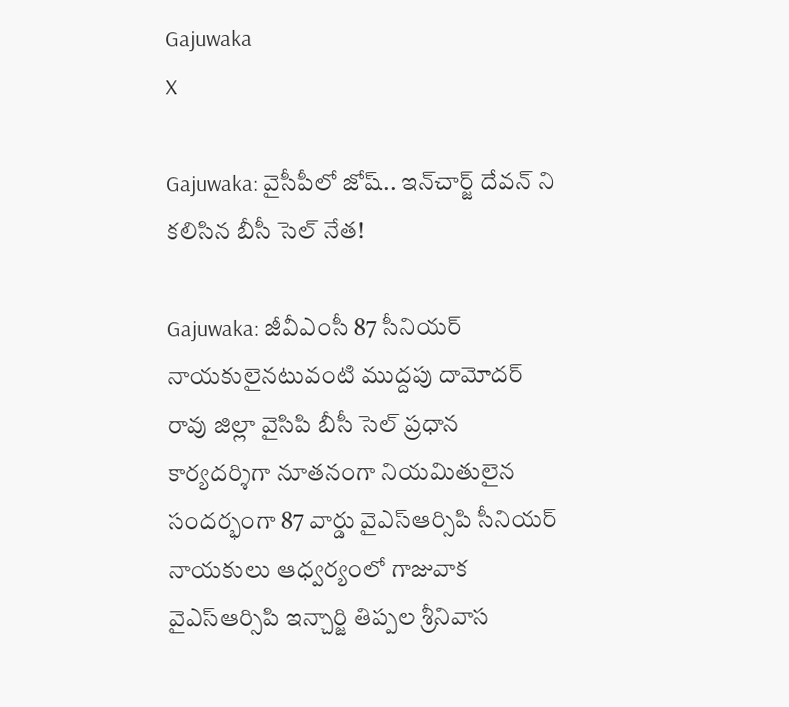Gajuwaka
X

Gajuwaka: వైసీపీలో జోష్.. ఇన్‌చార్జ్ దేవన్ ని కలిసిన బీసీ సెల్ నేత!

Gajuwaka: జీవీఎంసీ 87 సీనియర్ నాయకులైనటువంటి ముద్దపు దామోదర్ రావు జిల్లా వైసిపి బీసీ సెల్ ప్రధాన కార్యదర్శిగా నూతనంగా నియమితులైన సందర్భంగా 87 వార్డు వైఎస్ఆర్సిపి సీనియర్ నాయకులు ఆధ్వర్యంలో గాజువాక వైఎస్ఆర్సిపి ఇన్చార్జి తిప్పల శ్రీనివాస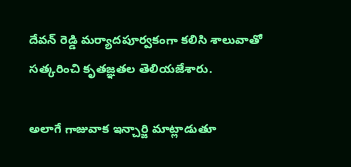దేవన్ రెడ్డి మర్యాదపూర్వకంగా కలిసి శాలువాతో సత్కరించి కృతజ్ఞతల తెలియజేశారు.

అలాగే గాజువాక ఇన్చార్జి మాట్లాడుతూ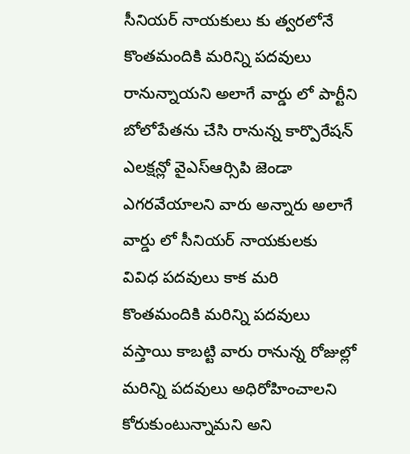సీనియర్ నాయకులు కు త్వరలోనే కొంతమందికి మరిన్ని పదవులు రానున్నాయని అలాగే వార్డు లో పార్టీని బోలోపేతను చేసి రానున్న కార్పొరేషన్ ఎలక్షన్లో వైఎస్ఆర్సిపి జెండా ఎగరవేయాలని వారు అన్నారు అలాగే వార్డు లో సీనియర్ నాయకులకు వివిధ పదవులు కాక మరి కొంతమందికి మరిన్ని పదవులు వస్తాయి కాబట్టి వారు రానున్న రోజుల్లో మరిన్ని పదవులు అధిరోహించాలని కోరుకుంటున్నామని అని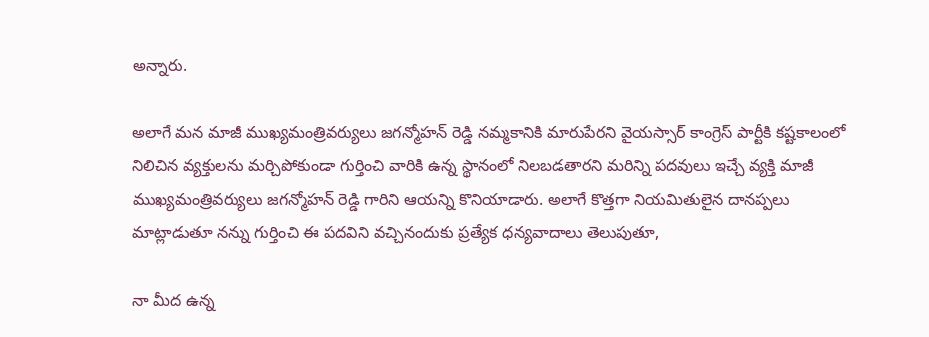అన్నారు.

అలాగే మన మాజీ ముఖ్యమంత్రివర్యులు జగన్మోహన్ రెడ్డి నమ్మకానికి మారుపేరని వైయస్సార్ కాంగ్రెస్ పార్టీకి కష్టకాలంలో నిలిచిన వ్యక్తులను మర్చిపోకుండా గుర్తించి వారికి ఉన్న స్థానంలో నిలబడతారని మరిన్ని పదవులు ఇచ్చే వ్యక్తి మాజీ ముఖ్యమంత్రివర్యులు జగన్మోహన్ రెడ్డి గారిని ఆయన్ని కొనియాడారు. అలాగే కొత్తగా నియమితులైన దానప్పలు మాట్లాడుతూ నన్ను గుర్తించి ఈ పదవిని వచ్చినందుకు ప్రత్యేక ధన్యవాదాలు తెలుపుతూ,

నా మీద ఉన్న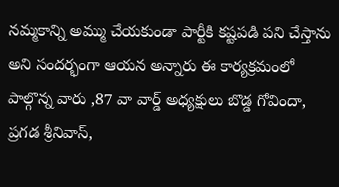నమ్మకాన్ని అమ్ము చేయకుండా పార్టీకి కష్టపడి పని చేస్తాను అని సందర్భంగా ఆయన అన్నారు ఈ కార్యక్రమంలో పాల్గొన్న వారు ,87 వా వార్డ్ అధ్యక్షులు బొడ్డ గోవిందా, ప్రగడ శ్రీనివాస్,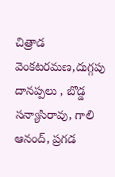చిత్రాడ వెంకటరమణ,దుగ్గపు దానప్పలు , బొడ్డ సన్యాసిరావు, గాలి ఆనంద్, ప్రగడ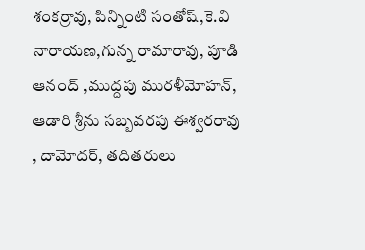శంకర్రావు, పిన్నింటి సంతోష్,కె.వి నారాయణ,గున్న రామారావు, పూడి ఆనంద్ ,ముద్దపు మురళీమోహన్, ఆడారి శ్రీను సబ్బవరపు ఈశ్వరరావు , దామోదర్, తదితరులు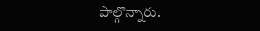పాల్గొన్నారు.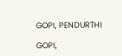GOPI, PENDURTHI

GOPI,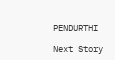PENDURTHI

Next Story